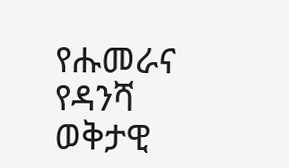የሑመራና የዳንሻ ወቅታዊ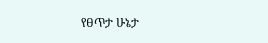የፀጥታ ሁኔታ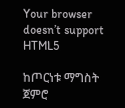Your browser doesn’t support HTML5

ከጦርነቱ ማግስት ጀምሮ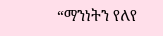“ማንነትን የለየ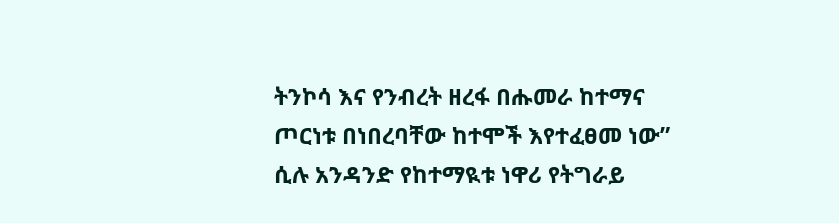ትንኮሳ እና የንብረት ዘረፋ በሑመራ ከተማና ጦርነቱ በነበረባቸው ከተሞች እየተፈፀመ ነው” ሲሉ አንዳንድ የከተማዪቱ ነዋሪ የትግራይ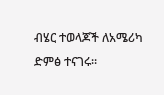ብሄር ተወላጆች ለአሜሪካ ድምፅ ተናገሩ።